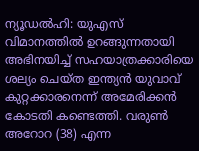ന്യൂഡൽഹി: യുഎസ് വിമാനത്തിൽ ഉറങ്ങുന്നതായി അഭിനയിച്ച് സഹയാത്രക്കാരിയെ ശല്യം ചെയ്ത ഇന്ത്യൻ യുവാവ് കുറ്റക്കാരനെന്ന് അമേരിക്കൻ കോടതി കണ്ടെത്തി. വരുൺ അറോറ (38) എന്ന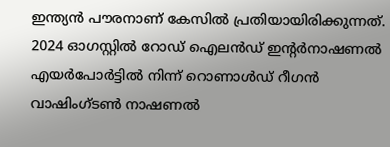ഇന്ത്യൻ പൗരനാണ് കേസിൽ പ്രതിയായിരിക്കുന്നത്.
2024 ഓഗസ്റ്റിൽ റോഡ് ഐലൻഡ് ഇന്റർനാഷണൽ എയർപോർട്ടിൽ നിന്ന് റൊണാൾഡ് റീഗൻ വാഷിംഗ്ടൺ നാഷണൽ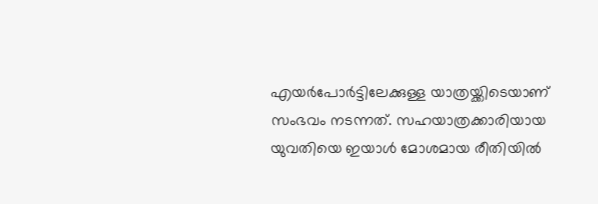എയർപോർട്ടിലേക്കുള്ള യാത്രയ്ക്കിടെയാണ് സംഭവം നടന്നത്. സഹയാത്രക്കാരിയായ യുവതിയെ ഇയാൾ മോശമായ രീതിയിൽ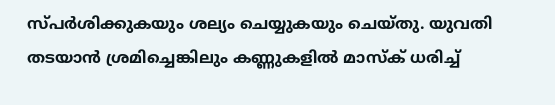സ്പർശിക്കുകയും ശല്യം ചെയ്യുകയും ചെയ്തു. യുവതി തടയാൻ ശ്രമിച്ചെങ്കിലും കണ്ണുകളിൽ മാസ്ക് ധരിച്ച്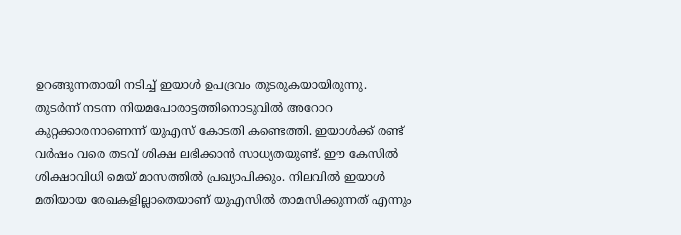ഉറങ്ങുന്നതായി നടിച്ച് ഇയാൾ ഉപദ്രവം തുടരുകയായിരുന്നു.
തുടർന്ന് നടന്ന നിയമപോരാട്ടത്തിനൊടുവിൽ അറോറ കുറ്റക്കാരനാണെന്ന് യുഎസ് കോടതി കണ്ടെത്തി. ഇയാൾക്ക് രണ്ട് വർഷം വരെ തടവ് ശിക്ഷ ലഭിക്കാൻ സാധ്യതയുണ്ട്. ഈ കേസിൽ ശിക്ഷാവിധി മെയ് മാസത്തിൽ പ്രഖ്യാപിക്കും. നിലവിൽ ഇയാൾ മതിയായ രേഖകളില്ലാതെയാണ് യുഎസിൽ താമസിക്കുന്നത് എന്നും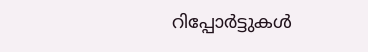റിപ്പോർട്ടുകൾ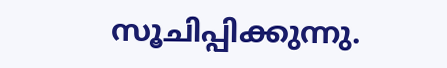സൂചിപ്പിക്കുന്നു.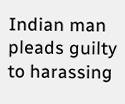Indian man pleads guilty to harassing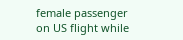female passenger on US flight while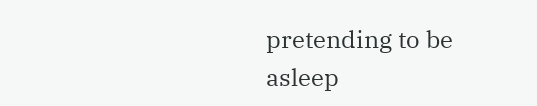pretending to be asleep